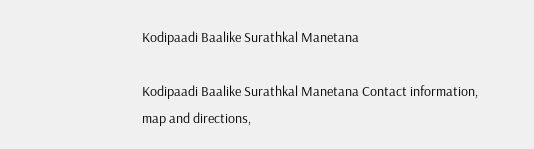Kodipaadi Baalike Surathkal Manetana

Kodipaadi Baalike Surathkal Manetana Contact information, map and directions,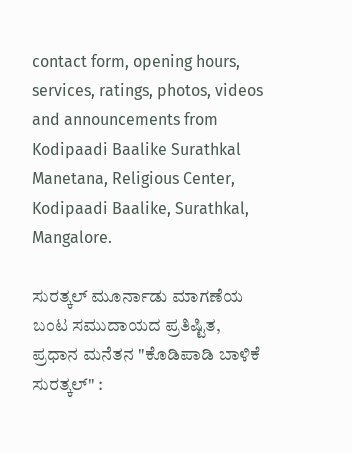contact form, opening hours, services, ratings, photos, videos and announcements from Kodipaadi Baalike Surathkal Manetana, Religious Center, Kodipaadi Baalike, Surathkal, Mangalore.

ಸುರತ್ಕಲ್ ಮೂರ್ನಾಡು ಮಾಗಣೆಯ ಬಂಟ ಸಮುದಾಯದ ಪ್ರತಿಷ್ಟಿತ, ಪ್ರಧಾನ ಮನೆತನ "ಕೊಡಿಪಾಡಿ ಬಾಳಿಕೆ ಸುರತ್ಕಲ್" :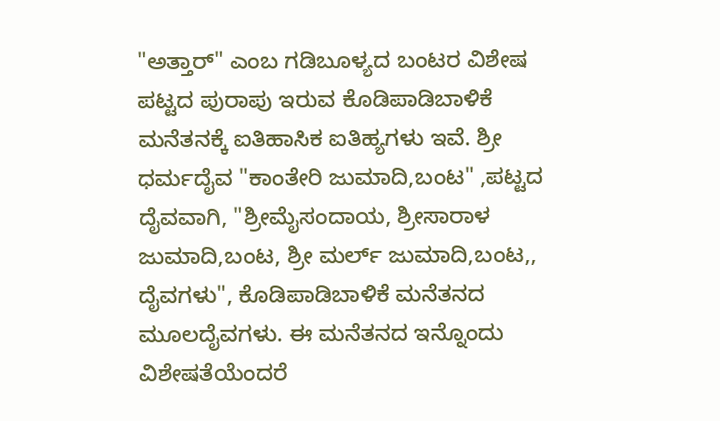"ಅತ್ತಾರ್" ಎಂಬ ಗಡಿಬೂಳ್ಯದ ಬಂಟರ ವಿಶೇಷ ಪಟ್ಟದ ಪುರಾಪು ಇರುವ ಕೊಡಿಪಾಡಿಬಾಳಿಕೆ ಮನೆತನಕ್ಕೆ ಐತಿಹಾಸಿಕ ಐತಿಹ್ಯಗಳು ಇವೆ. ಶ್ರೀ ಧರ್ಮದೈವ "ಕಾಂತೇರಿ ಜುಮಾದಿ,ಬಂಟ" ,ಪಟ್ಟದ ದೈವವಾಗಿ, "ಶ್ರೀಮೈಸಂದಾಯ, ಶ್ರೀಸಾರಾಳ ಜುಮಾದಿ,ಬಂಟ, ಶ್ರೀ ಮರ್ಲ್ ಜುಮಾದಿ,ಬಂಟ,, ದೈವಗಳು", ಕೊಡಿಪಾಡಿಬಾಳಿಕೆ ಮನೆತನದ ಮೂಲದೈವಗಳು. ಈ ಮನೆತನದ ಇನ್ನೊಂದು ವಿಶೇಷತೆಯೆಂದರೆ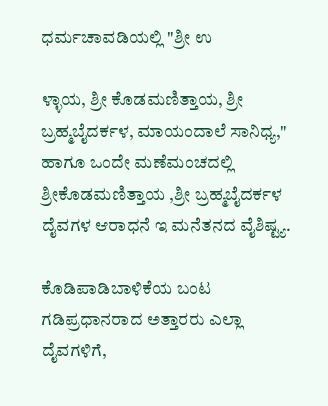ಧರ್ಮಚಾವಡಿಯಲ್ಲಿ "ಶ್ರೀ ಉ

ಳ್ಳಾಯ, ಶ್ರೀ ಕೊಡಮಣಿತ್ತಾಯ, ಶ್ರೀ ಬ್ರಹ್ಮಬೈದರ್ಕಳ, ಮಾಯಂದಾಲೆ ಸಾನಿಧ್ಯ," ಹಾಗೂ ಒಂದೇ ಮಣೆಮಂಚದಲ್ಲಿ ಶ್ರೀಕೊಡಮಣಿತ್ತಾಯ ,ಶ್ರೀ ಬ್ರಹ್ಮಬೈದರ್ಕಳ ದೈವಗಳ ಆರಾಧನೆ ಇ ಮನೆತನದ ವೈಶಿಷ್ಟ್ಯ.

ಕೊಡಿಪಾಡಿಬಾಳಿಕೆಯ ಬಂಟ ಗಡಿಪ್ರಧಾನರಾದ ಅತ್ತಾರರು ಎಲ್ಲಾ ದೈವಗಳಿಗೆ,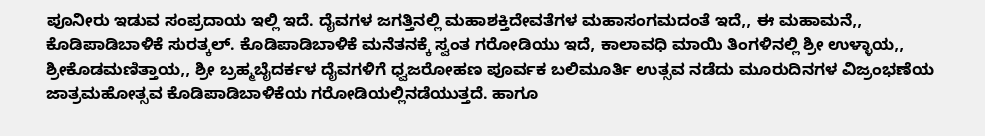ಪೂನೀರು ಇಡುವ ಸಂಪ್ರದಾಯ ಇಲ್ಲಿ ಇದೆ. ದೈವಗಳ ಜಗತ್ತಿನಲ್ಲಿ ಮಹಾಶಕ್ತಿದೇವತೆಗಳ ಮಹಾಸಂಗಮದಂತೆ ಇದೆ,, ಈ ಮಹಾಮನೆ,, ಕೊಡಿಪಾಡಿಬಾಳಿಕೆ ಸುರತ್ಕಲ್. ಕೊಡಿಪಾಡಿಬಾಳಿಕೆ ಮನೆತನಕ್ಕೆ ಸ್ವಂತ ಗರೋಡಿಯು ಇದೆ, ಕಾಲಾವಧಿ ಮಾಯಿ ತಿಂಗಳಿನಲ್ಲಿ ಶ್ರೀ ಉಳ್ಳಾಯ,, ಶ್ರೀಕೊಡಮಣಿತ್ತಾಯ,, ಶ್ರೀ ಬ್ರಹ್ಮಬೈದರ್ಕಳ ದೈವಗಳಿಗೆ ಧ್ವಜರೋಹಣ ಪೂರ್ವಕ ಬಲಿಮೂರ್ತಿ ಉತ್ಸವ ನಡೆದು ಮೂರುದಿನಗಳ ವಿಜ್ರಂಭಣೆಯ ಜಾತ್ರಮಹೋತ್ಸವ ಕೊಡಿಪಾಡಿಬಾಳಿಕೆಯ ಗರೋಡಿಯಲ್ಲಿನಡೆಯುತ್ತದೆ. ಹಾಗೂ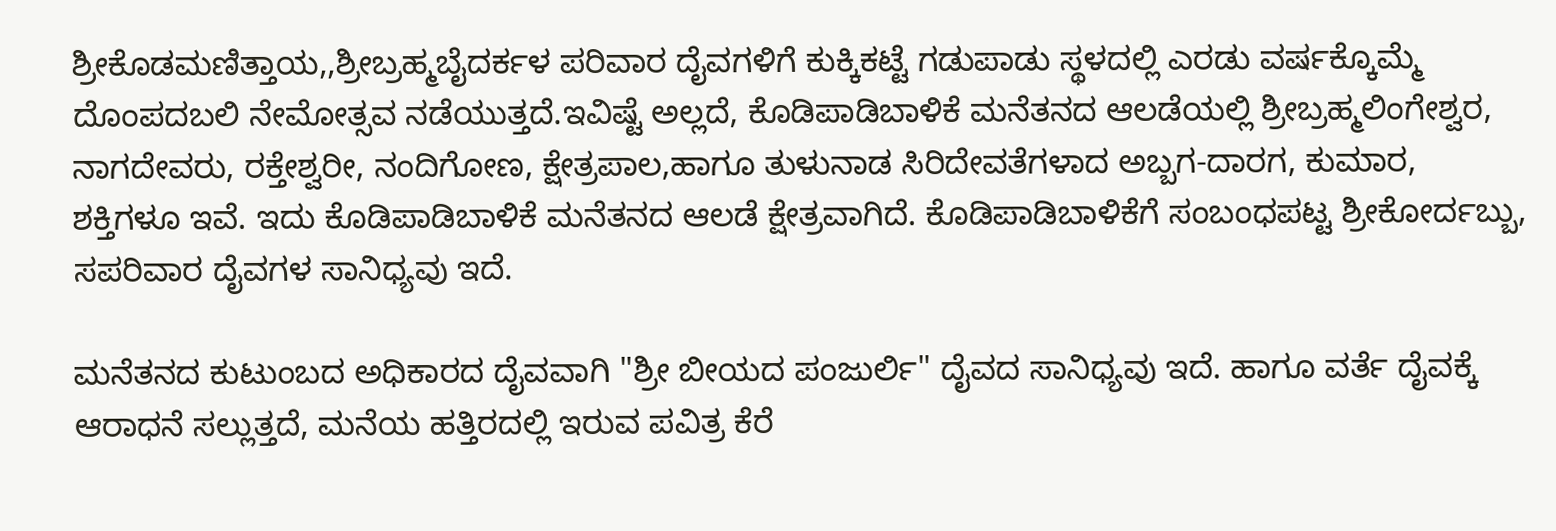ಶ್ರೀಕೊಡಮಣಿತ್ತಾಯ,,ಶ್ರೀಬ್ರಹ್ಮಬೈದರ್ಕಳ ಪರಿವಾರ ದೈವಗಳಿಗೆ ಕುಕ್ಕಿಕಟ್ಟೆ ಗಡುಪಾಡು ಸ್ಥಳದಲ್ಲಿ ಎರಡು ವರ್ಷಕ್ಕೊಮ್ಮೆ ದೊಂಪದಬಲಿ ನೇಮೋತ್ಸವ ನಡೆಯುತ್ತದೆ.ಇವಿಷ್ಟೆ ಅಲ್ಲದೆ, ಕೊಡಿಪಾಡಿಬಾಳಿಕೆ ಮನೆತನದ ಆಲಡೆಯಲ್ಲಿ ಶ್ರೀಬ್ರಹ್ಮಲಿಂಗೇಶ್ವರ, ನಾಗದೇವರು, ರಕ್ತೇಶ್ವರೀ, ನಂದಿಗೋಣ, ಕ್ಷೇತ್ರಪಾಲ,ಹಾಗೂ ತುಳುನಾಡ ಸಿರಿದೇವತೆಗಳಾದ ಅಬ್ಬಗ-ದಾರಗ, ಕುಮಾರ, ಶಕ್ತಿಗಳೂ ಇವೆ. ಇದು ಕೊಡಿಪಾಡಿಬಾಳಿಕೆ ಮನೆತನದ ಆಲಡೆ ಕ್ಷೇತ್ರವಾಗಿದೆ. ಕೊಡಿಪಾಡಿಬಾಳಿಕೆಗೆ ಸಂಬಂಧಪಟ್ಟ ಶ್ರೀಕೋರ್ದಬ್ಬು, ಸಪರಿವಾರ ದೈವಗಳ ಸಾನಿಧ್ಯವು ಇದೆ.

ಮನೆತನದ ಕುಟುಂಬದ ಅಧಿಕಾರದ ದೈವವಾಗಿ "ಶ್ರೀ ಬೀಯದ ಪಂಜುರ್ಲಿ" ದೈವದ ಸಾನಿಧ್ಯವು ಇದೆ. ಹಾಗೂ ವರ್ತೆ ದೈವಕ್ಕೆ ಆರಾಧನೆ ಸಲ್ಲುತ್ತದೆ, ಮನೆಯ ಹತ್ತಿರದಲ್ಲಿ ಇರುವ ಪವಿತ್ರ ಕೆರೆ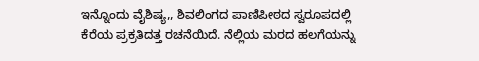ಇನ್ನೊಂದು ವೈಶಿಷ್ಯ,, ಶಿವಲಿಂಗದ ಪಾಣಿಪೀಠದ ಸ್ವರೂಪದಲ್ಲಿ ಕೆರೆಯ ಪ್ರಕ್ರತಿದತ್ತ ರಚನೆಯಿದೆ. ನೆಲ್ಲಿಯ ಮರದ ಹಲಗೆಯನ್ನು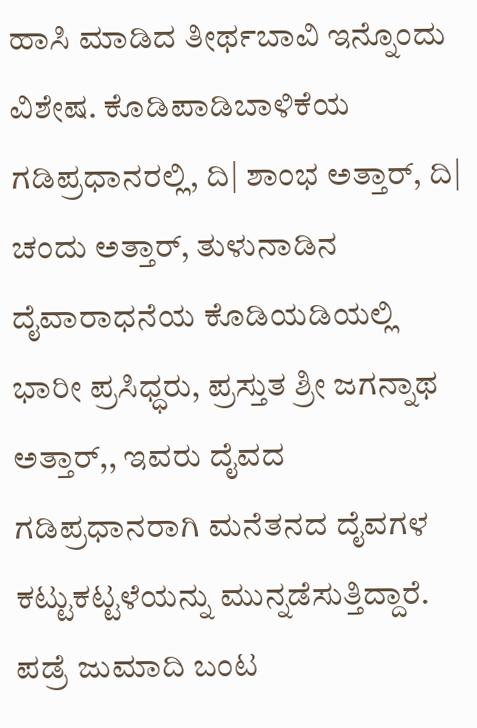ಹಾಸಿ ಮಾಡಿದ ತೀರ್ಥಬಾವಿ ಇನ್ನೊಂದು ವಿಶೇಷ. ಕೊಡಿಪಾಡಿಬಾಳಿಕೆಯ ಗಡಿಪ್ರಧಾನರಲ್ಲಿ, ದಿ| ಶಾಂಭ ಅತ್ತಾರ್, ದಿ| ಚಂದು ಅತ್ತಾರ್, ತುಳುನಾಡಿನ ದೈವಾರಾಧನೆಯ ಕೊಡಿಯಡಿಯಲ್ಲಿ ಭಾರೀ ಪ್ರಸಿಧ್ಧರು, ಪ್ರಸ್ತುತ ಶ್ರೀ ಜಗನ್ನಾಥ ಅತ್ತಾರ್,, ಇವರು ದೈವದ ಗಡಿಪ್ರಧಾನರಾಗಿ ಮನೆತನದ ದೈವಗಳ ಕಟ್ಟುಕಟ್ಟಳೆಯನ್ನು ಮುನ್ನಡೆಸುತ್ತಿದ್ದಾರೆ. ಪಡ್ರೆ ಜುಮಾದಿ ಬಂಟ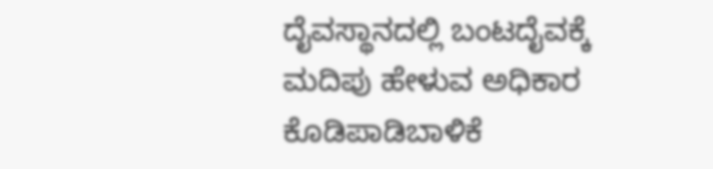ದೈವಸ್ಥಾನದಲ್ಲಿ ಬಂಟದೈವಕ್ಕೆ ಮದಿಪು ಹೇಳುವ ಅಧಿಕಾರ ಕೊಡಿಪಾಡಿಬಾಳಿಕೆ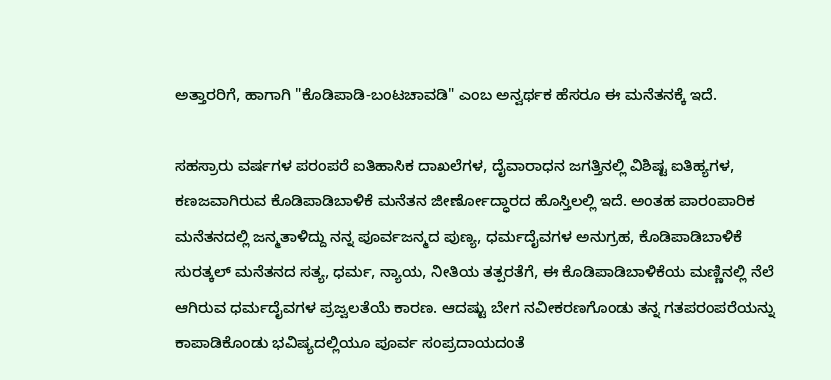ಅತ್ತಾರರಿಗೆ, ಹಾಗಾಗಿ "ಕೊಡಿಪಾಡಿ-ಬಂಟಚಾವಡಿ" ಎಂಬ ಅನ್ವರ್ಥಕ ಹೆಸರೂ ಈ ಮನೆತನಕ್ಕೆ ಇದೆ.

ಸಹಸ್ರಾರು ವರ್ಷಗಳ ಪರಂಪರೆ ಐತಿಹಾಸಿಕ ದಾಖಲೆಗಳ, ದೈವಾರಾಧನ ಜಗತ್ತಿನಲ್ಲಿ ವಿಶಿಷ್ಟ ಐತಿಹ್ಯಗಳ, ಕಣಜವಾಗಿರುವ ಕೊಡಿಪಾಡಿಬಾಳಿಕೆ ಮನೆತನ ಜೀರ್ಣೋದ್ಧಾರದ ಹೊಸ್ತಿಲಲ್ಲಿ ಇದೆ. ಅಂತಹ ಪಾರಂಪಾರಿಕ ಮನೆತನದಲ್ಲಿ ಜನ್ಮತಾಳಿದ್ದು ನನ್ನ ಪೂರ್ವಜನ್ಮದ ಪುಣ್ಯ, ಧರ್ಮದೈವಗಳ ಅನುಗ್ರಹ, ಕೊಡಿಪಾಡಿಬಾಳಿಕೆ ಸುರತ್ಕಲ್ ಮನೆತನದ ಸತ್ಯ, ಧರ್ಮ, ನ್ಯಾಯ, ನೀತಿಯ ತತ್ಪರತೆಗೆ, ಈ ಕೊಡಿಪಾಡಿಬಾಳಿಕೆಯ ಮಣ್ಣಿನಲ್ಲಿ ನೆಲೆ ಆಗಿರುವ ಧರ್ಮದೈವಗಳ ಪ್ರಜ್ವಲತೆಯೆ ಕಾರಣ. ಆದಷ್ಟು ಬೇಗ ನವೀಕರಣಗೊಂಡು ತನ್ನ ಗತಪರಂಪರೆಯನ್ನು ಕಾಪಾಡಿಕೊಂಡು ಭವಿಷ್ಯದಲ್ಲಿಯೂ ಪೂರ್ವ ಸಂಪ್ರದಾಯದಂತೆ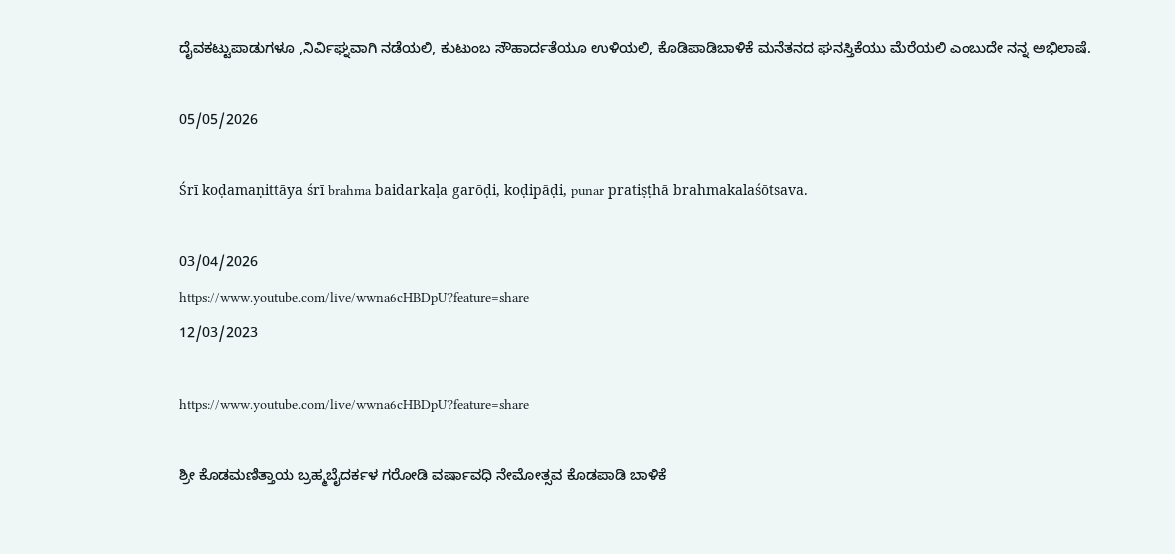ದೈವಕಟ್ಟುಪಾಡುಗಳೂ ,ನಿರ್ವಿಘ್ನವಾಗಿ ನಡೆಯಲಿ, ಕುಟುಂಬ ಸೌಹಾರ್ದತೆಯೂ ಉಳಿಯಲಿ, ಕೊಡಿಪಾಡಿಬಾಳಿಕೆ ಮನೆತನದ ಘನಸ್ತಿಕೆಯು ಮೆರೆಯಲಿ ಎಂಬುದೇ ನನ್ನ ಅಭಿಲಾಷೆ.

05/05/2026

Śrī koḍamaṇittāya śrī brahma baidarkaḷa garōḍi, koḍipāḍi, punar pratiṣṭhā brahmakalaśōtsava.

03/04/2026
https://www.youtube.com/live/wwna6cHBDpU?feature=share
12/03/2023

https://www.youtube.com/live/wwna6cHBDpU?feature=share

ಶ್ರೀ ಕೊಡಮಣಿತ್ತಾಯ ಬ್ರಹ್ಮಬೈದರ್ಕಳ ಗರೋಡಿ ವರ್ಷಾವಧಿ ನೇಮೋತ್ಸವ ಕೊಡಪಾಡಿ ಬಾಳಿಕೆ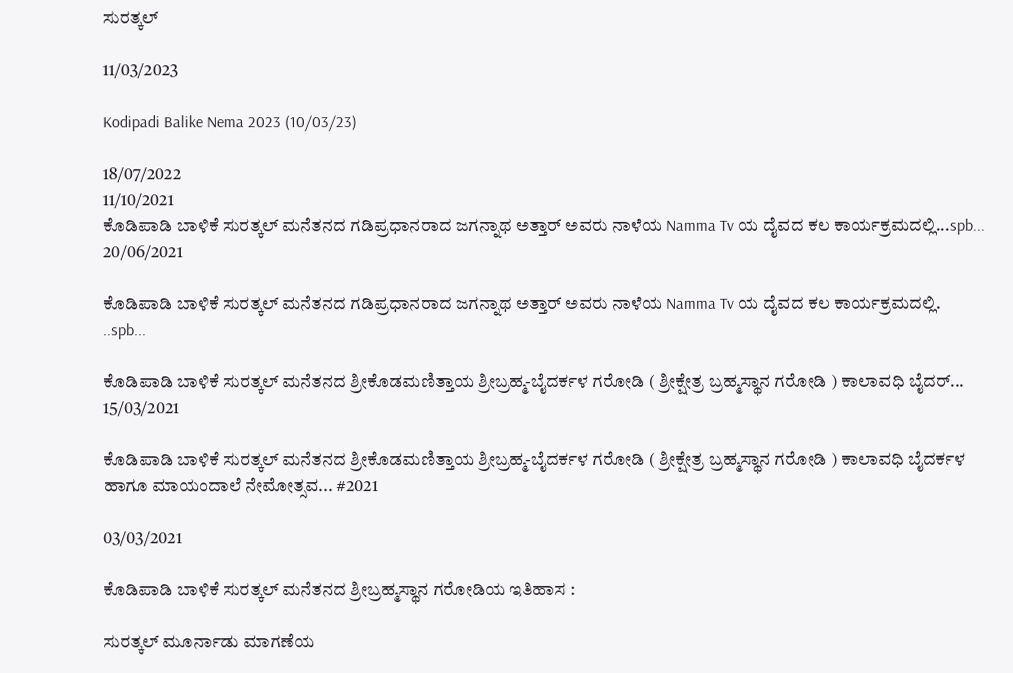ಸುರತ್ಕಲ್

11/03/2023

Kodipadi Balike Nema 2023 (10/03/23)

18/07/2022
11/10/2021
ಕೊಡಿಪಾಡಿ ಬಾಳಿಕೆ ಸುರತ್ಕಲ್ ಮನೆತನದ ಗಡಿಪ್ರಧಾನರಾದ ಜಗನ್ನಾಥ ಅತ್ತಾರ್ ಅವರು ನಾಳೆಯ Namma Tv ಯ ದೈವದ ಕಲ ಕಾರ್ಯಕ್ರಮದಲ್ಲಿ...spb...
20/06/2021

ಕೊಡಿಪಾಡಿ ಬಾಳಿಕೆ ಸುರತ್ಕಲ್ ಮನೆತನದ ಗಡಿಪ್ರಧಾನರಾದ ಜಗನ್ನಾಥ ಅತ್ತಾರ್ ಅವರು ನಾಳೆಯ Namma Tv ಯ ದೈವದ ಕಲ ಕಾರ್ಯಕ್ರಮದಲ್ಲಿ.
..spb...

ಕೊಡಿಪಾಡಿ ಬಾಳಿಕೆ ಸುರತ್ಕಲ್ ಮನೆತನದ ಶ್ರೀಕೊಡಮಣಿತ್ತಾಯ ಶ್ರೀಬ್ರಹ್ಮ-ಬೈದರ್ಕಳ ಗರೋಡಿ ( ಶ್ರೀಕ್ಷೇತ್ರ ಬ್ರಹ್ಮಸ್ಥಾನ ಗರೋಡಿ ) ಕಾಲಾವಧಿ ಬೈದರ್...
15/03/2021

ಕೊಡಿಪಾಡಿ ಬಾಳಿಕೆ ಸುರತ್ಕಲ್ ಮನೆತನದ ಶ್ರೀಕೊಡಮಣಿತ್ತಾಯ ಶ್ರೀಬ್ರಹ್ಮ-ಬೈದರ್ಕಳ ಗರೋಡಿ ( ಶ್ರೀಕ್ಷೇತ್ರ ಬ್ರಹ್ಮಸ್ಥಾನ ಗರೋಡಿ ) ಕಾಲಾವಧಿ ಬೈದರ್ಕಳ ಹಾಗೂ ಮಾಯಂದಾಲೆ ನೇಮೋತ್ಸವ... #2021

03/03/2021

ಕೊಡಿಪಾಡಿ ಬಾಳಿಕೆ ಸುರತ್ಕಲ್ ಮನೆತನದ ಶ್ರೀಬ್ರಹ್ಮಸ್ಥಾನ ಗರೋಡಿಯ ಇತಿಹಾಸ :

ಸುರತ್ಕಲ್ ಮೂರ್ನಾಡು ಮಾಗಣೆಯ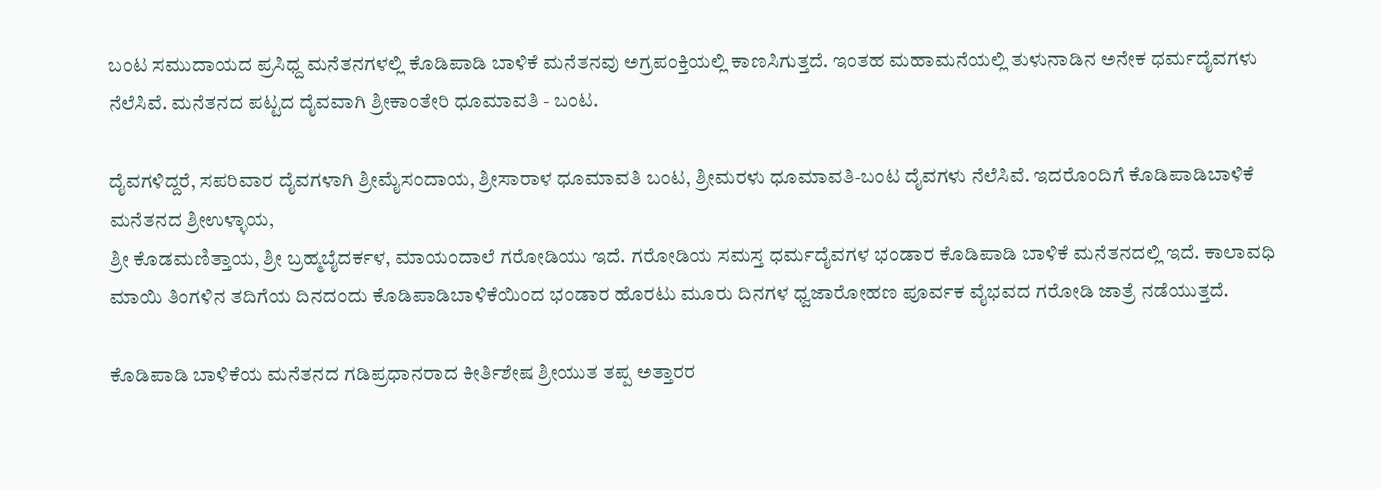ಬಂಟ ಸಮುದಾಯದ ಪ್ರಸಿಧ್ದ ಮನೆತನಗಳಲ್ಲಿ ಕೊಡಿಪಾಡಿ ಬಾಳಿಕೆ ಮನೆತನವು ಅಗ್ರಪಂಕ್ತಿಯಲ್ಲಿ ಕಾಣಸಿಗುತ್ತದೆ. ಇಂತಹ ಮಹಾಮನೆಯಲ್ಲಿ ತುಳುನಾಡಿನ ಅನೇಕ ಧರ್ಮದೈವಗಳು ನೆಲೆಸಿವೆ. ಮನೆತನದ ಪಟ್ಟದ ದೈವವಾಗಿ ಶ್ರೀಕಾಂತೇರಿ ಧೂಮಾವತಿ - ಬಂಟ.

ದೈವಗಳಿದ್ದರೆ, ಸಪರಿವಾರ ದೈವಗಳಾಗಿ ಶ್ರೀಮೈಸಂದಾಯ, ಶ್ರೀಸಾರಾಳ ಧೂಮಾವತಿ ಬಂಟ, ಶ್ರೀಮರಳು ಧೂಮಾವತಿ-ಬಂಟ ದೈವಗಳು ನೆಲೆಸಿವೆ. ಇದರೊಂದಿಗೆ ಕೊಡಿಪಾಡಿಬಾಳಿಕೆ ಮನೆತನದ ಶ್ರೀಉಳ್ಳಾಯ,
ಶ್ರೀ ಕೊಡಮಣಿತ್ತಾಯ, ಶ್ರೀ ಬ್ರಹ್ಮಬೈದರ್ಕಳ, ಮಾಯಂದಾಲೆ ಗರೋಡಿಯು ಇದೆ. ಗರೋಡಿಯ ಸಮಸ್ತ ಧರ್ಮದೈವಗಳ ಭಂಡಾರ ಕೊಡಿಪಾಡಿ ಬಾಳಿಕೆ ಮನೆತನದಲ್ಲಿ ಇದೆ. ಕಾಲಾವಧಿ ಮಾಯಿ ತಿಂಗಳಿನ ತದಿಗೆಯ ದಿನದಂದು ಕೊಡಿಪಾಡಿಬಾಳಿಕೆಯಿಂದ ಭಂಡಾರ ಹೊರಟು ಮೂರು ದಿನಗಳ ಧ್ವಜಾರೋಹಣ ಪೂರ್ವಕ ವೈಭವದ ಗರೋಡಿ ಜಾತ್ರೆ ನಡೆಯುತ್ತದೆ.

ಕೊಡಿಪಾಡಿ ಬಾಳಿಕೆಯ ಮನೆತನದ ಗಡಿಪ್ರಧಾನರಾದ ಕೀರ್ತಿಶೇಷ ಶ್ರೀಯುತ ತಪ್ಪ ಅತ್ತಾರರ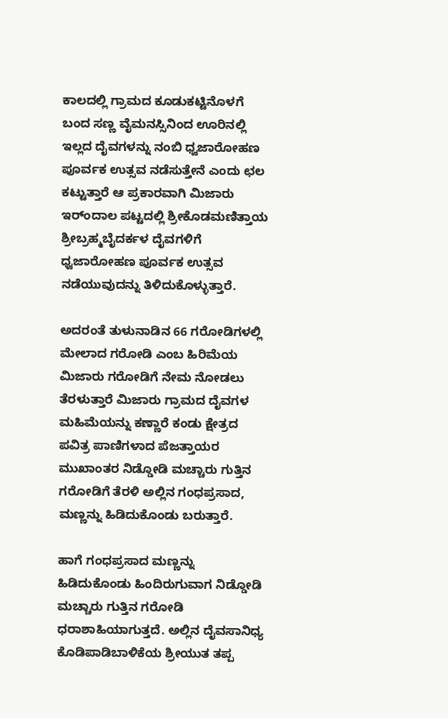ಕಾಲದಲ್ಲಿ ಗ್ರಾಮದ ಕೂಡುಕಟ್ಟಿನೊಳಗೆ ಬಂದ ಸಣ್ಣ ವೈಮನಸ್ಸಿನಿಂದ ಊರಿನಲ್ಲಿ ಇಲ್ಲದ ದೈವಗಳನ್ನು ನಂಬಿ ಧ್ವಜಾರೋಹಣ ಪೂರ್ವಕ ಉತ್ಸವ ನಡೆಸುತ್ತೇನೆ ಎಂದು ಛಲ ಕಟ್ಟುತ್ತಾರೆ ಆ ಪ್ರಕಾರವಾಗಿ ಮಿಜಾರು ಇರ್ಂದಾಲ ಪಟ್ಟದಲ್ಲಿ ಶ್ರೀಕೊಡಮಣಿತ್ತಾಯ ಶ್ರೀಬ್ರಹ್ಮಬೈದರ್ಕಳ ದೈವಗಳಿಗೆ ಧ್ವಜಾರೋಹಣ ಪೂರ್ವಕ ಉತ್ಸವ ನಡೆಯುವುದನ್ನು ತಿಳಿದುಕೊಳ್ಳುತ್ತಾರೆ.

ಅದರಂತೆ ತುಳುನಾಡಿನ 66 ಗರೋಡಿಗಳಲ್ಲಿ ಮೇಲಾದ ಗರೋಡಿ ಎಂಬ ಹಿರಿಮೆಯ ಮಿಜಾರು ಗರೋಡಿಗೆ ನೇಮ ನೋಡಲು ತೆರಳುತ್ತಾರೆ ಮಿಜಾರು ಗ್ರಾಮದ ದೈವಗಳ ಮಹಿಮೆಯನ್ನು ಕಣ್ಣಾರೆ ಕಂಡು ಕ್ಷೇತ್ರದ ಪವಿತ್ರ ಪಾಣಿಗಳಾದ ಪೆಜತ್ತಾಯರ ಮುಖಾಂತರ ನಿಡ್ಡೋಡಿ ಮಚ್ಚಾರು ಗುತ್ತಿನ ಗರೋಡಿಗೆ ತೆರಳಿ ಅಲ್ಲಿನ ಗಂಧಪ್ರಸಾದ, ಮಣ್ಣನ್ನು ಹಿಡಿದುಕೊಂಡು ಬರುತ್ತಾರೆ.

ಹಾಗೆ ಗಂಧಪ್ರಸಾದ ಮಣ್ಣನ್ನು ಹಿಡಿದುಕೊಂಡು ಹಿಂದಿರುಗುವಾಗ ನಿಡ್ಡೋಡಿ ಮಚ್ಚಾರು ಗುತ್ತಿನ ಗರೋಡಿ ಧರಾಶಾಹಿಯಾಗುತ್ತದೆ. ಅಲ್ಲಿನ ದೈವಸಾನಿಧ್ಯ ಕೊಡಿಪಾಡಿಬಾಳಿಕೆಯ ಶ್ರೀಯುತ ತಪ್ಪ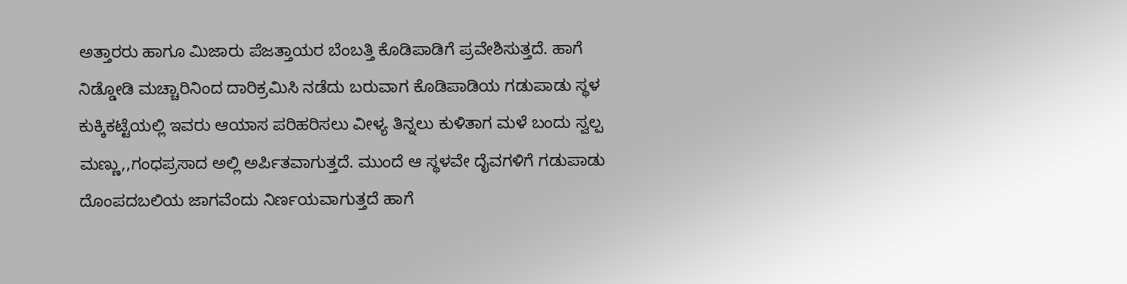ಅತ್ತಾರರು ಹಾಗೂ ಮಿಜಾರು ಪೆಜತ್ತಾಯರ ಬೆಂಬತ್ತಿ ಕೊಡಿಪಾಡಿಗೆ ಪ್ರವೇಶಿಸುತ್ತದೆ. ಹಾಗೆ ನಿಡ್ಡೋಡಿ ಮಚ್ಚಾರಿನಿಂದ ದಾರಿಕ್ರಮಿಸಿ ನಡೆದು ಬರುವಾಗ ಕೊಡಿಪಾಡಿಯ ಗಡುಪಾಡು ಸ್ಥಳ ಕುಕ್ಕಿಕಟ್ಟೆಯಲ್ಲಿ ಇವರು ಆಯಾಸ ಪರಿಹರಿಸಲು ವೀಳ್ಯ ತಿನ್ನಲು ಕುಳಿತಾಗ ಮಳೆ ಬಂದು ಸ್ವಲ್ಪ ಮಣ್ಣು,,ಗಂಧಪ್ರಸಾದ ಅಲ್ಲಿ ಅರ್ಪಿತವಾಗುತ್ತದೆ. ಮುಂದೆ ಆ ಸ್ಥಳವೇ ದೈವಗಳಿಗೆ ಗಡುಪಾಡು ದೊಂಪದಬಲಿಯ ಜಾಗವೆಂದು ನಿರ್ಣಯವಾಗುತ್ತದೆ ಹಾಗೆ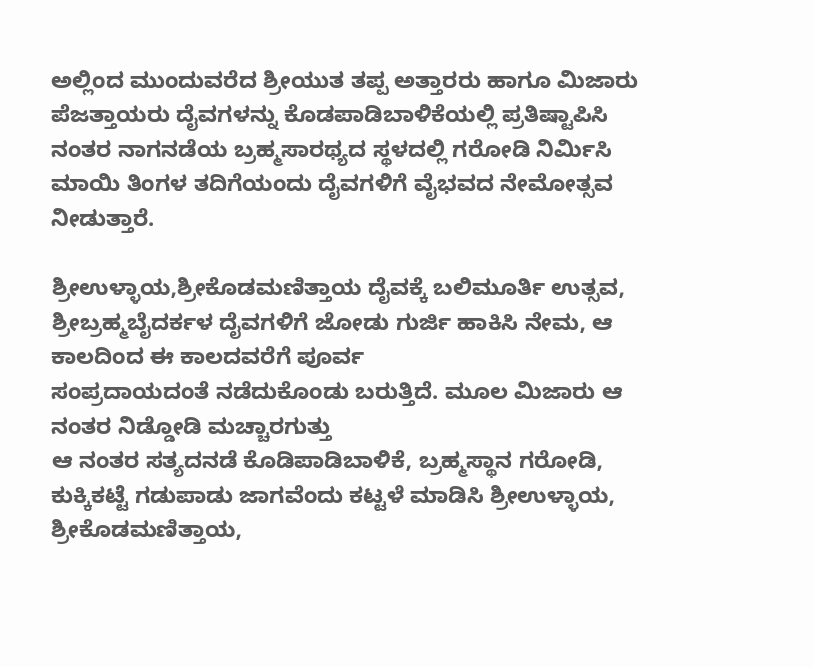ಅಲ್ಲಿಂದ ಮುಂದುವರೆದ ಶ್ರೀಯುತ ತಪ್ಪ ಅತ್ತಾರರು ಹಾಗೂ ಮಿಜಾರು ಪೆಜತ್ತಾಯರು ದೈವಗಳನ್ನು ಕೊಡಪಾಡಿಬಾಳಿಕೆಯಲ್ಲಿ ಪ್ರತಿಷ್ಟಾಪಿಸಿ ನಂತರ ನಾಗನಡೆಯ ಬ್ರಹ್ಮಸಾರಥ್ಯದ ಸ್ಥಳದಲ್ಲಿ ಗರೋಡಿ ನಿರ್ಮಿಸಿ ಮಾಯಿ ತಿಂಗಳ ತದಿಗೆಯಂದು ದೈವಗಳಿಗೆ ವೈಭವದ ನೇಮೋತ್ಸವ ನೀಡುತ್ತಾರೆ.

ಶ್ರೀಉಳ್ಳಾಯ,ಶ್ರೀಕೊಡಮಣಿತ್ತಾಯ ದೈವಕ್ಕೆ ಬಲಿಮೂರ್ತಿ ಉತ್ಸವ, ಶ್ರೀಬ್ರಹ್ಮಬೈದರ್ಕಳ ದೈವಗಳಿಗೆ ಜೋಡು ಗುರ್ಜಿ ಹಾಕಿಸಿ ನೇಮ, ಆ ಕಾಲದಿಂದ ಈ ಕಾಲದವರೆಗೆ ಪೂರ್ವ
ಸಂಪ್ರದಾಯದಂತೆ ನಡೆದುಕೊಂಡು ಬರುತ್ತಿದೆ. ಮೂಲ ಮಿಜಾರು ಆ ನಂತರ ನಿಡ್ಡೋಡಿ ಮಚ್ಚಾರಗುತ್ತು
ಆ ನಂತರ ಸತ್ಯದನಡೆ ಕೊಡಿಪಾಡಿಬಾಳಿಕೆ, ಬ್ರಹ್ಮಸ್ಥಾನ ಗರೋಡಿ, ಕುಕ್ಕಿಕಟ್ಟೆ ಗಡುಪಾಡು ಜಾಗವೆಂದು ಕಟ್ಟಳೆ ಮಾಡಿಸಿ ಶ್ರೀಉಳ್ಳಾಯ, ಶ್ರೀಕೊಡಮಣಿತ್ತಾಯ,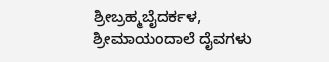ಶ್ರೀಬ್ರಹ್ಮಬೈದರ್ಕಳ, ಶ್ರೀಮಾಯಂದಾಲೆ ದೈವಗಳು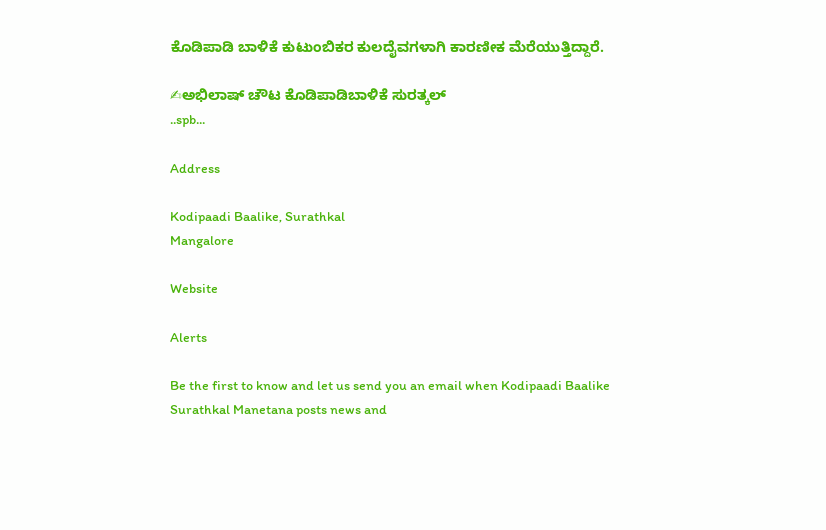ಕೊಡಿಪಾಡಿ ಬಾಳಿಕೆ ಕುಟುಂಬಿಕರ ಕುಲದೈವಗಳಾಗಿ ಕಾರಣೀಕ ಮೆರೆಯುತ್ತಿದ್ದಾರೆ.

✍ಅಭಿಲಾಷ್ ಚೌಟ ಕೊಡಿಪಾಡಿಬಾಳಿಕೆ ಸುರತ್ಕಲ್
..spb...

Address

Kodipaadi Baalike, Surathkal
Mangalore

Website

Alerts

Be the first to know and let us send you an email when Kodipaadi Baalike Surathkal Manetana posts news and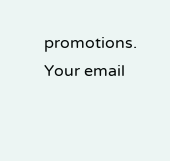promotions. Your email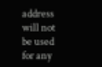address will not be used for any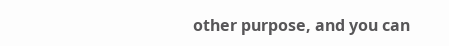other purpose, and you can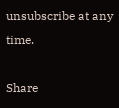unsubscribe at any time.

Share